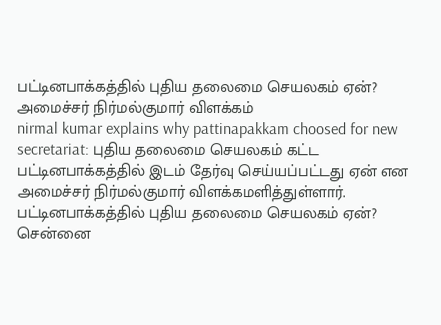பட்டினபாக்கத்தில் புதிய தலைமை செயலகம் ஏன்? அமைச்சர் நிர்மல்குமார் விளக்கம்
nirmal kumar explains why pattinapakkam choosed for new secretariat: புதிய தலைமை செயலகம் கட்ட பட்டினபாக்கத்தில் இடம் தேர்வு செய்யப்பட்டது ஏன் என அமைச்சர் நிர்மல்குமார் விளக்கமளித்துள்ளார்.
பட்டினபாக்கத்தில் புதிய தலைமை செயலகம் ஏன்?
சென்னை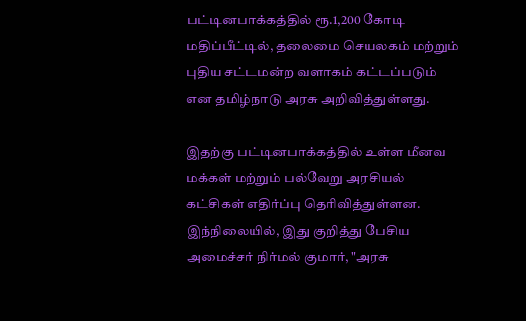பட்டினபாக்கத்தில் ரூ.1,200 கோடி மதிப்பீட்டில், தலைமை செயலகம் மற்றும் புதிய சட்டமன்ற வளாகம் கட்டப்படும் என தமிழ்நாடு அரசு அறிவித்துள்ளது.

இதற்கு பட்டினபாக்கத்தில் உள்ள மீனவ மக்கள் மற்றும் பல்வேறு அரசியல் கட்சிகள் எதிர்ப்பு தெரிவித்துள்ளன.
இந்நிலையில், இது குறித்து பேசிய அமைச்சர் நிர்மல் குமார், "அரசு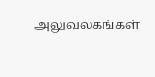அலுவலகங்கள்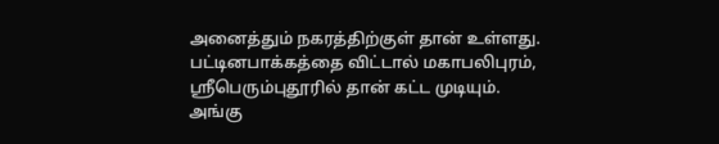அனைத்தும் நகரத்திற்குள் தான் உள்ளது. பட்டினபாக்கத்தை விட்டால் மகாபலிபுரம், ஸ்ரீபெரும்புதூரில் தான் கட்ட முடியும்.
அங்கு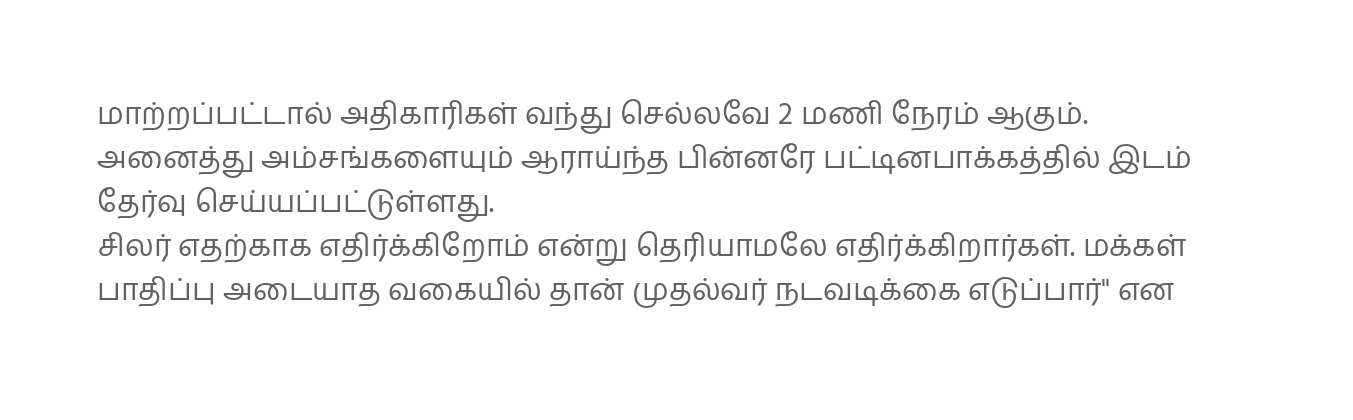மாற்றப்பட்டால் அதிகாரிகள் வந்து செல்லவே 2 மணி நேரம் ஆகும். அனைத்து அம்சங்களையும் ஆராய்ந்த பின்னரே பட்டினபாக்கத்தில் இடம் தேர்வு செய்யப்பட்டுள்ளது.
சிலர் எதற்காக எதிர்க்கிறோம் என்று தெரியாமலே எதிர்க்கிறார்கள். மக்கள் பாதிப்பு அடையாத வகையில் தான் முதல்வர் நடவடிக்கை எடுப்பார்" என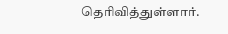தெரிவித்துள்ளார்.